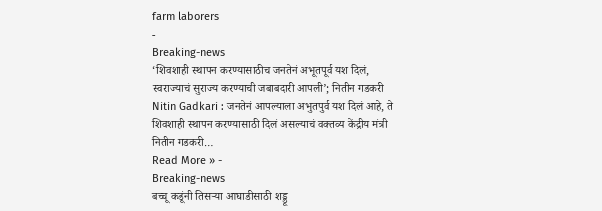farm laborers
-
Breaking-news
‘शिवशाही स्थापन करण्यासाठीच जनतेनं अभूतपूर्व यश दिलं, स्वराज्याचं सुराज्य करण्याची जबाबदारी आपली’; नितीन गडकरी
Nitin Gadkari : जनतेनं आपल्याला अभुतपुर्व यश दिलं आहे, ते शिवशाही स्थापन करण्यासाठी दिलं असल्याचं वक्तव्य केंद्रीय मंत्री नितीन गडकरी…
Read More » -
Breaking-news
बच्चू कडूंनी तिसऱ्या आघाडीसाठी शड्डू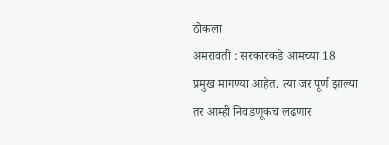ठोकला
अमरावती : सरकारकडे आमच्या 18 प्रमुख मागण्या आहेत. त्या जर पूर्ण झाल्या तर आम्ही निवडणूकच लढणार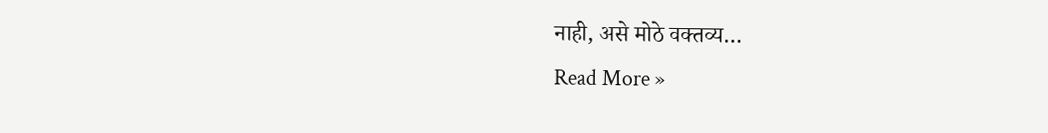नाही, असे मोठे वक्तव्य…
Read More »